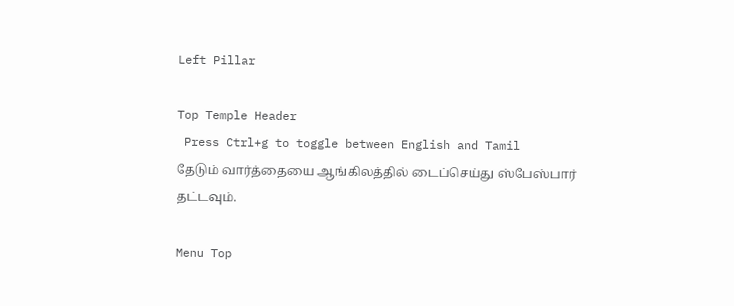Left Pillar

Top Temple Header
 Press Ctrl+g to toggle between English and Tamil
தேடும் வார்த்தையை ஆங்கிலத்தில் டைப்செய்து ஸ்பேஸ்பார் தட்டவும்.

Menu Top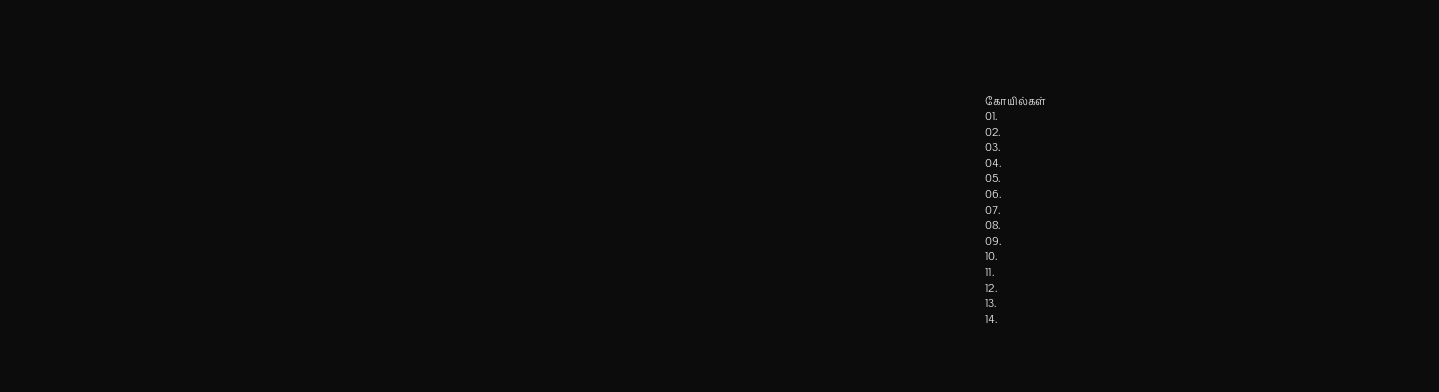கோயில்கள்
01.
02.
03.
04.
05.
06.
07.
08.
09.
10.
11.
12.
13.
14.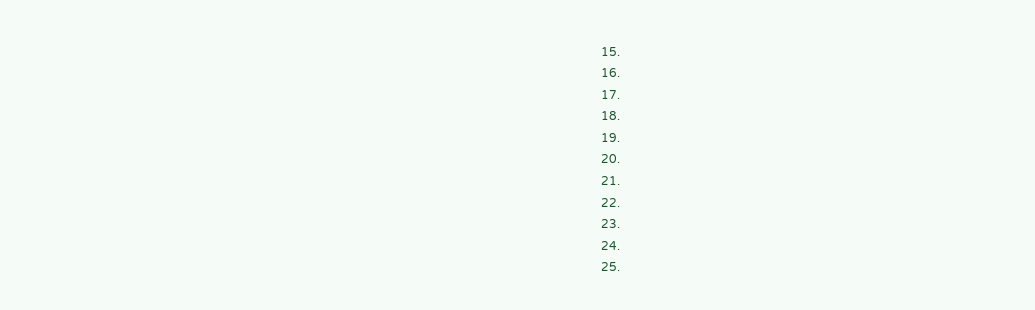15.
16.
17.
18.
19.
20.
21.
22.
23.
24.
25.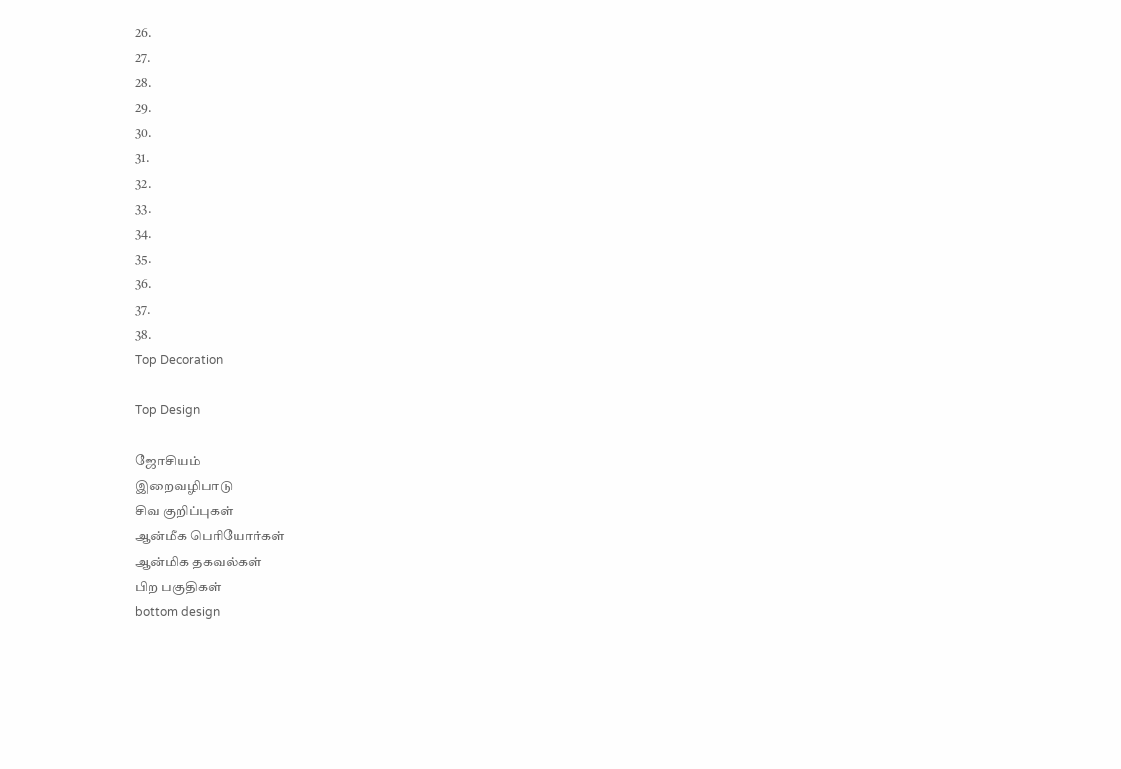26.
27.
28.
29.
30.
31.
32.
33.
34.
35.
36.
37.
38.
Top Decoration

Top Design

ஜோசியம்
இறைவழிபாடு
சிவ குறிப்புகள்
ஆன்மீக பெரியோர்கள்
ஆன்மிக தகவல்கள்
பிற பகுதிகள்
bottom design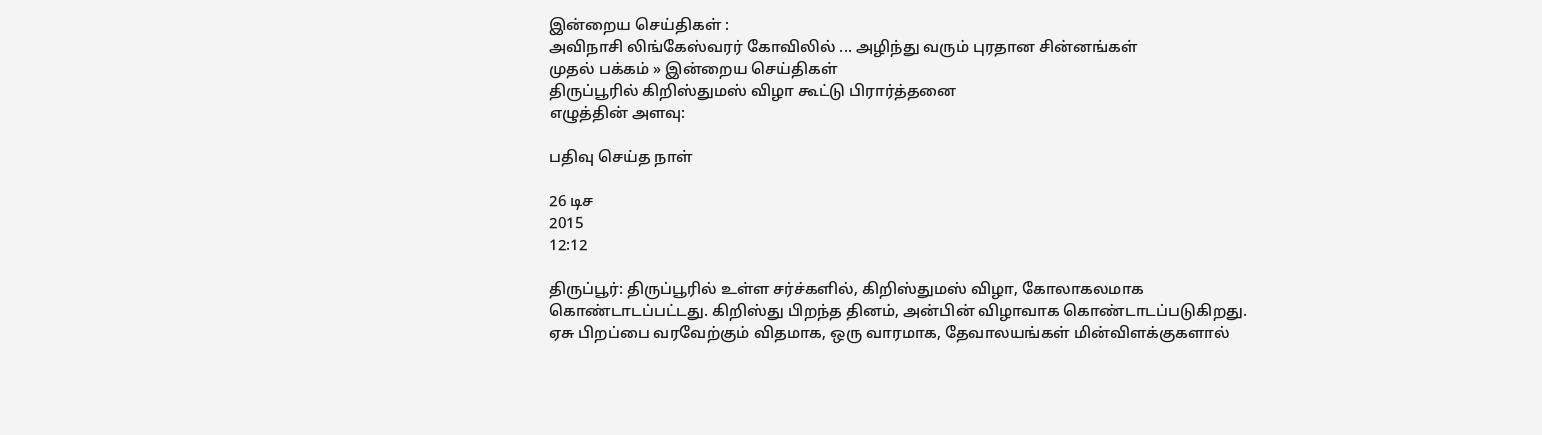இன்றைய செய்திகள் :
அவிநாசி லிங்கேஸ்வரர் கோவிலில் ... அழிந்து வரும் புரதான சின்னங்கள்
முதல் பக்கம் » இன்றைய செய்திகள்
திருப்பூரில் கிறிஸ்துமஸ் விழா கூட்டு பிரார்த்தனை
எழுத்தின் அளவு:

பதிவு செய்த நாள்

26 டிச
2015
12:12

திருப்பூர்: திருப்பூரில் உள்ள சர்ச்களில், கிறிஸ்துமஸ் விழா, கோலாகலமாக கொண்டாடப்பட்டது. கிறிஸ்து பிறந்த தினம், அன்பின் விழாவாக கொண்டாடப்படுகிறது. ஏசு பிறப்பை வரவேற்கும் விதமாக, ஒரு வாரமாக, தேவாலயங்கள் மின்விளக்குகளால்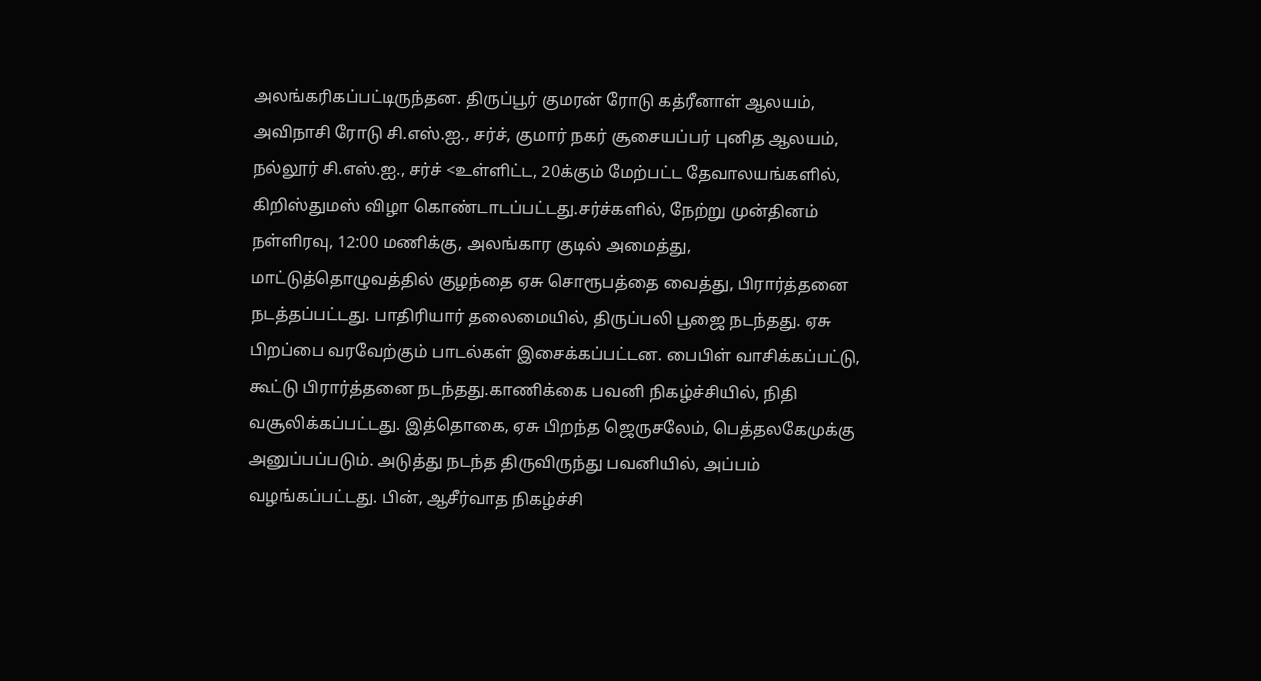அலங்கரிகப்பட்டிருந்தன. திருப்பூர் குமரன் ரோடு கத்ரீனாள் ஆலயம், அவிநாசி ரோடு சி.எஸ்.ஐ., சர்ச், குமார் நகர் சூசையப்பர் புனித ஆலயம், நல்லூர் சி.எஸ்.ஐ., சர்ச் <உள்ளிட்ட, 20க்கும் மேற்பட்ட தேவாலயங்களில், கிறிஸ்துமஸ் விழா கொண்டாடப்பட்டது.சர்ச்களில், நேற்று முன்தினம் நள்ளிரவு, 12:00 மணிக்கு, அலங்கார குடில் அமைத்து, மாட்டுத்தொழுவத்தில் குழந்தை ஏசு சொரூபத்தை வைத்து, பிரார்த்தனை நடத்தப்பட்டது. பாதிரியார் தலைமையில், திருப்பலி பூஜை நடந்தது. ஏசு பிறப்பை வரவேற்கும் பாடல்கள் இசைக்கப்பட்டன. பைபிள் வாசிக்கப்பட்டு, கூட்டு பிரார்த்தனை நடந்தது.காணிக்கை பவனி நிகழ்ச்சியில், நிதி வசூலிக்கப்பட்டது. இத்தொகை, ஏசு பிறந்த ஜெருசலேம், பெத்தலகேமுக்கு அனுப்பப்படும். அடுத்து நடந்த திருவிருந்து பவனியில், அப்பம் வழங்கப்பட்டது. பின், ஆசீர்வாத நிகழ்ச்சி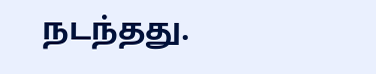நடந்தது.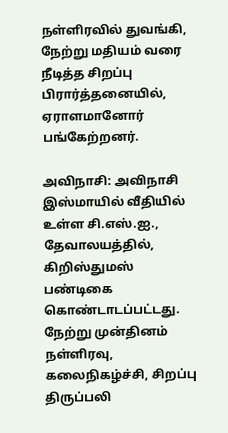நள்ளிரவில் துவங்கி, நேற்று மதியம் வரை நீடித்த சிறப்பு பிரார்த்தனையில், ஏராளமானோர் பங்கேற்றனர்.

அவிநாசி: அவிநாசி இஸ்மாயில் வீதியில் உள்ள சி.எஸ்.ஐ., தேவாலயத்தில், கிறிஸ்துமஸ் பண்டிகை கொண்டாடப்பட்டது. நேற்று முன்தினம் நள்ளிரவு, கலைநிகழ்ச்சி, சிறப்பு திருப்பலி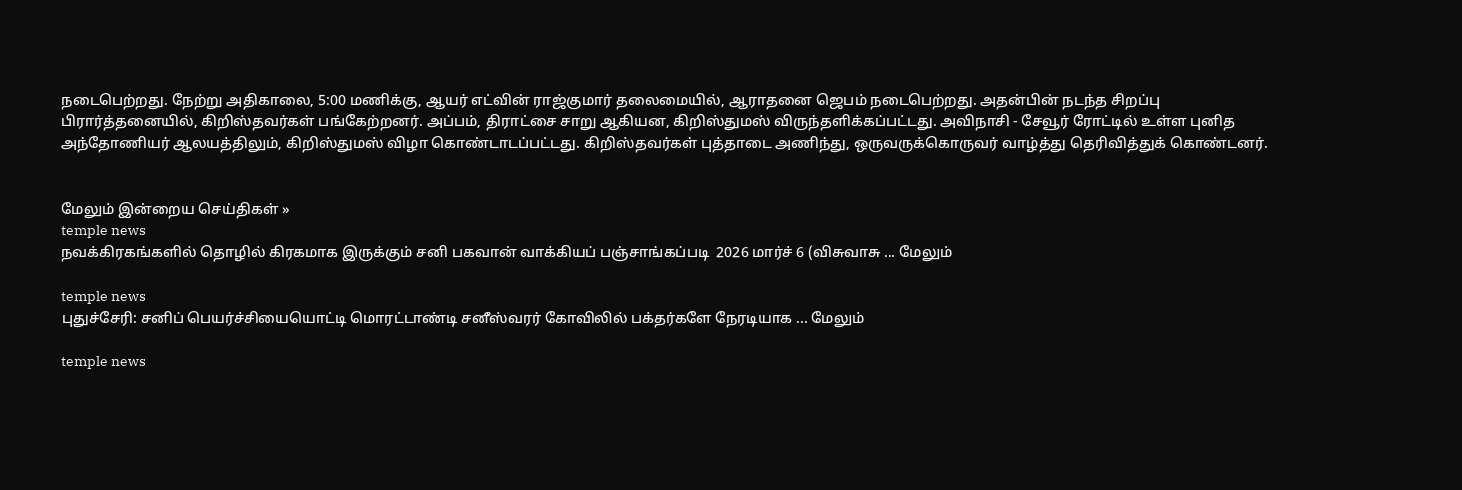நடைபெற்றது. நேற்று அதிகாலை, 5:00 மணிக்கு, ஆயர் எட்வின் ராஜ்குமார் தலைமையில், ஆராதனை ஜெபம் நடைபெற்றது. அதன்பின் நடந்த சிறப்பு பிரார்த்தனையில், கிறிஸ்தவர்கள் பங்கேற்றனர். அப்பம், திராட்சை சாறு ஆகியன, கிறிஸ்துமஸ் விருந்தளிக்கப்பட்டது. அவிநாசி - சேவூர் ரோட்டில் உள்ள புனித அந்தோணியர் ஆலயத்திலும், கிறிஸ்துமஸ் விழா கொண்டாடப்பட்டது. கிறிஸ்தவர்கள் புத்தாடை அணிந்து, ஒருவருக்கொருவர் வாழ்த்து தெரிவித்துக் கொண்டனர்.


மேலும் இன்றைய செய்திகள் »
temple news
நவக்கிரகங்களில் தொழில் கிரகமாக இருக்கும் சனி பகவான் வாக்கியப் பஞ்சாங்கப்படி  2026 மார்ச் 6 (விசுவாசு ... மேலும்

temple news
புதுச்சேரி: சனிப் பெயர்ச்சியையொட்டி மொரட்டாண்டி சனீஸ்வரர் கோவிலில் பக்தர்களே நேரடியாக ... மேலும்

temple news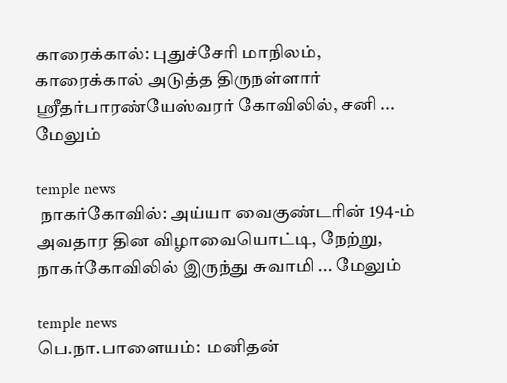காரைக்கால்: புதுச்சேரி மாநிலம், காரைக்கால் அடுத்த திருநள்ளார் ஸ்ரீதர்பாரண்யேஸ்வரர் கோவிலில், சனி ... மேலும்

temple news
 நாகர்கோவில்: அய்யா வைகுண்டரின் 194-ம் அவதார தின விழாவையொட்டி, நேற்று, நாகர்கோவிலில் இருந்து சுவாமி ... மேலும்

temple news
பெ.நா.பாளையம்:  மனிதன்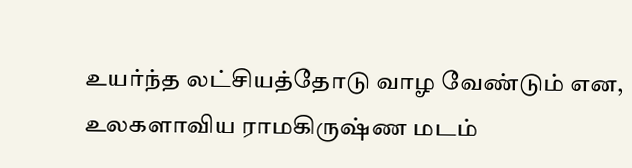உயர்ந்த லட்சியத்தோடு வாழ வேண்டும் என, உலகளாவிய ராமகிருஷ்ண மடம்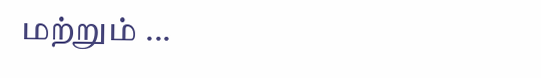மற்றும் ...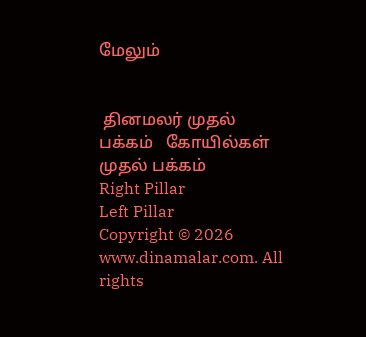மேலும்


 தினமலர் முதல் பக்கம்   கோயில்கள் முதல் பக்கம்
Right Pillar
Left Pillar
Copyright © 2026 www.dinamalar.com. All rights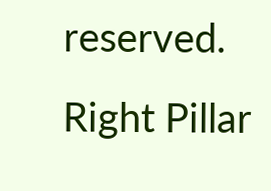reserved.
Right Pillar